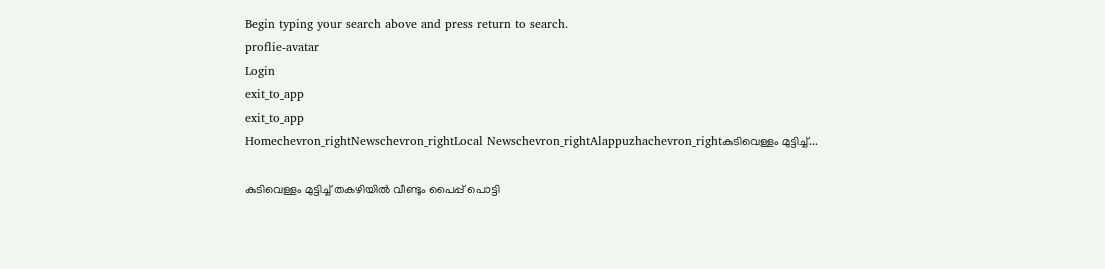Begin typing your search above and press return to search.
proflie-avatar
Login
exit_to_app
exit_to_app
Homechevron_rightNewschevron_rightLocal Newschevron_rightAlappuzhachevron_rightകുടിവെള്ളം മുട്ടിച്ച്...

കുടിവെള്ളം മുട്ടിച്ച് തകഴിയില്‍ വീണ്ടും പൈപ്പ് പൊട്ടി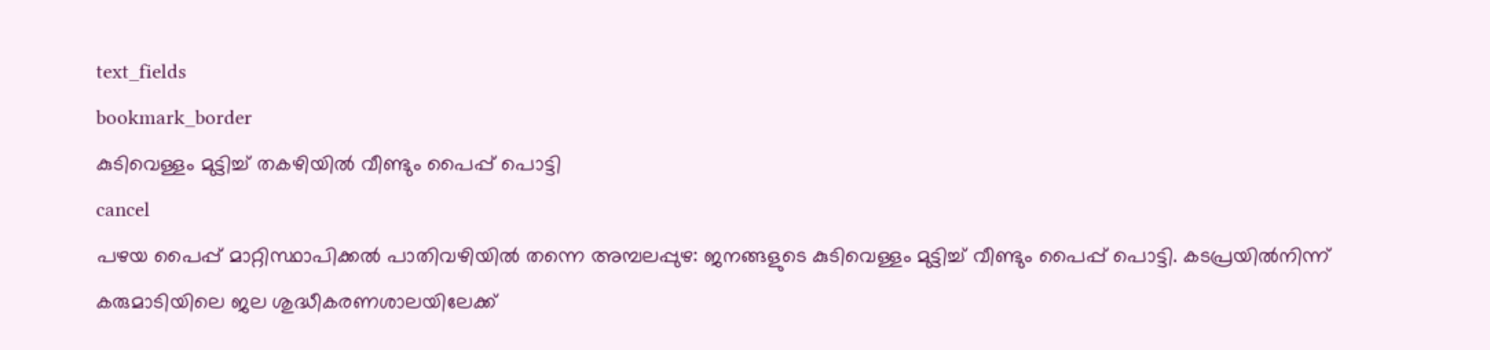text_fields
bookmark_border
കുടിവെള്ളം മുട്ടിച്ച് തകഴിയില്‍ വീണ്ടും പൈപ്പ് പൊട്ടി
cancel
പഴയ പൈപ്പ് മാറ്റിസ്ഥാപിക്കൽ പാതിവഴിയിൽ തന്നെ അമ്പലപ്പുഴ: ജനങ്ങളുടെ കുടിവെള്ളം മുട്ടിച്ച് വീണ്ടും പൈപ്പ് പൊട്ടി. കടപ്രയിൽനിന്ന് കരുമാടിയിലെ ജല ശുദ്ധീകരണശാലയിലേക്ക്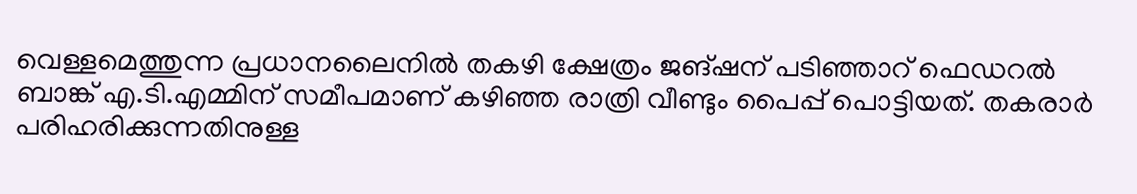വെള്ളമെത്തുന്ന പ്രധാനലൈനിൽ തകഴി ക്ഷേത്രം ജങ്ഷന് പടിഞ്ഞാറ് ഫെഡറൽ ബാങ്ക് എ.ടി.എമ്മിന് സമീപമാണ് കഴിഞ്ഞ രാത്രി വീണ്ടും പൈപ്പ് പൊട്ടിയത്. തകരാർ പരിഹരിക്കുന്നതിനുള്ള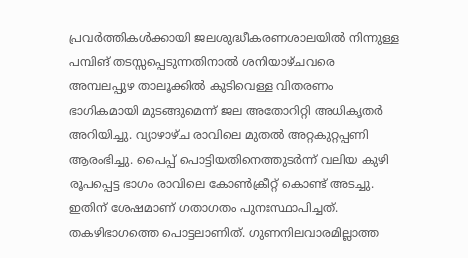പ്രവർത്തികൾക്കായി ജലശുദ്ധീകരണശാലയിൽ നിന്നുള്ള പമ്പിങ് തടസ്സപ്പെടുന്നതിനാൽ ശനിയാഴ്ചവരെ അമ്പലപ്പുഴ താലൂക്കിൽ കുടിവെള്ള വിതരണം ഭാഗികമായി മുടങ്ങുമെന്ന് ജല അതോറിറ്റി അധികൃതർ അറിയിച്ചു. വ്യാഴാഴ്ച രാവിലെ മുതൽ അറ്റകുറ്റപ്പണി ആരംഭിച്ചു. പൈപ്പ് പൊട്ടിയതിനെത്തുടർന്ന് വലിയ കുഴി രൂപപ്പെട്ട ഭാഗം രാവിലെ കോൺക്രീറ്റ് കൊണ്ട് അടച്ചു. ഇതിന് ശേഷമാണ് ഗതാഗതം പുനഃസ്ഥാപിച്ചത്. തകഴിഭാഗത്തെ പൊട്ടലാണിത്. ഗുണനിലവാരമില്ലാത്ത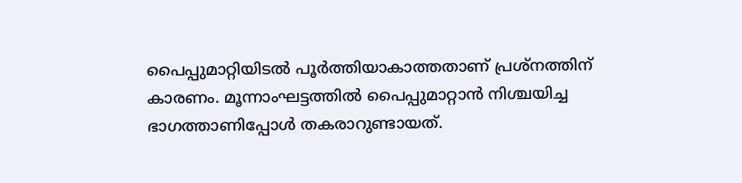പൈപ്പുമാറ്റിയിടൽ പൂർത്തിയാകാത്തതാണ് പ്രശ്നത്തിന് കാരണം. മൂന്നാംഘട്ടത്തിൽ പൈപ്പുമാറ്റാൻ നിശ്ചയിച്ച ഭാഗത്താണിപ്പോൾ തകരാറുണ്ടായത്.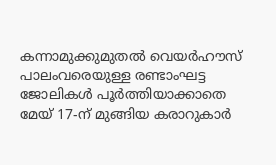കന്നാമുക്കുമുതൽ വെയർഹൗസ് പാലംവരെയുള്ള രണ്ടാംഘട്ട ജോലികൾ പൂർത്തിയാക്കാതെ മേയ് 17-ന് മുങ്ങിയ കരാറുകാർ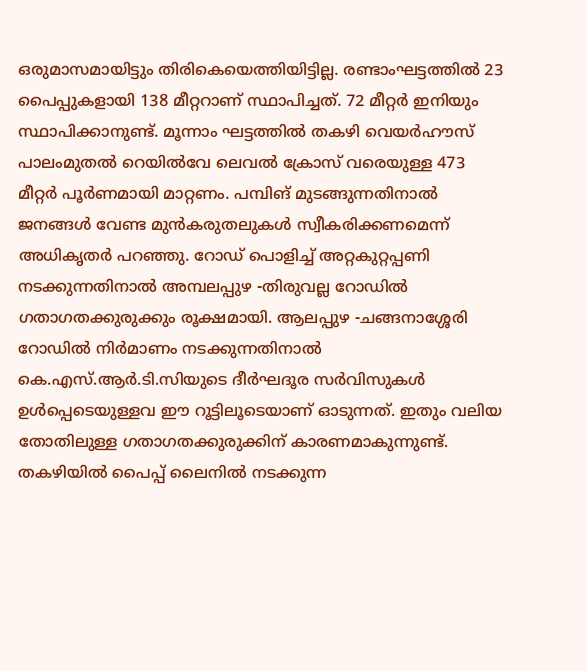ഒരുമാസമായിട്ടും തിരികെയെത്തിയിട്ടില്ല. രണ്ടാംഘട്ടത്തിൽ 23 പൈപ്പുകളായി 138 മീറ്ററാണ് സ്ഥാപിച്ചത്. 72 മീറ്റർ ഇനിയും സ്ഥാപിക്കാനുണ്ട്. മൂന്നാം ഘട്ടത്തിൽ തകഴി വെയർഹൗസ് പാലംമുതൽ റെയിൽവേ ലെവൽ ക്രോസ് വരെയുള്ള 473 മീറ്റർ പൂർണമായി മാറ്റണം. പമ്പിങ് മുടങ്ങുന്നതിനാൽ ജനങ്ങൾ വേണ്ട മുൻകരുതലുകൾ സ്വീകരിക്കണമെന്ന് അധികൃതർ പറഞ്ഞു. റോഡ് പൊളിച്ച് അറ്റകുറ്റപ്പണി നടക്കുന്നതിനാൽ അമ്പലപ്പുഴ -തിരുവല്ല റോഡിൽ ഗതാഗതക്കുരുക്കും രൂക്ഷമായി. ആലപ്പുഴ -ചങ്ങനാശ്ശേരി റോഡിൽ നിർമാണം നടക്കുന്നതിനാൽ കെ.എസ്.ആർ.ടി.സിയുടെ ദീർഘദൂര സർവിസുകൾ ഉൾപ്പെടെയുള്ളവ ഈ റൂട്ടിലൂടെയാണ് ഓടുന്നത്. ഇതും വലിയ തോതിലുള്ള ഗതാഗതക്കുരുക്കിന് കാരണമാകുന്നുണ്ട്. തകഴിയില്‍ പൈപ്പ് ലൈനിൽ നടക്കുന്ന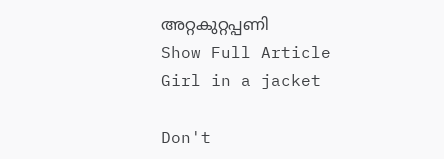അറ്റകുറ്റപ്പണി
Show Full Article
Girl in a jacket

Don't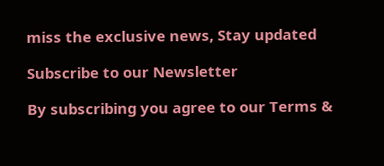miss the exclusive news, Stay updated

Subscribe to our Newsletter

By subscribing you agree to our Terms &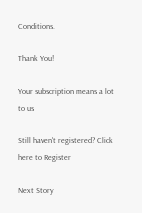Conditions.

Thank You!

Your subscription means a lot to us

Still haven't registered? Click here to Register

Next Story